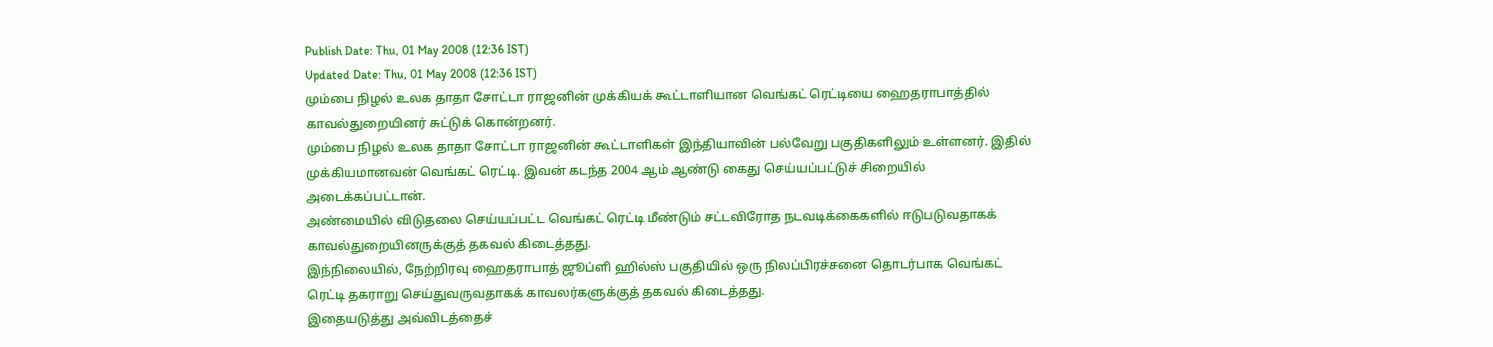Publish Date: Thu, 01 May 2008 (12:36 IST)
Updated Date: Thu, 01 May 2008 (12:36 IST)
மும்பை நிழல் உலக தாதா சோட்டா ராஜனின் முக்கியக் கூட்டாளியான வெங்கட் ரெட்டியை ஹைதராபாத்தில் காவல்துறையினர் சுட்டுக் கொன்றனர்.
மும்பை நிழல் உலக தாதா சோட்டா ராஜனின் கூட்டாளிகள் இந்தியாவின் பல்வேறு பகுதிகளிலும் உள்ளனர். இதில் முக்கியமானவன் வெங்கட் ரெட்டி. இவன் கடந்த 2004 ஆம் ஆண்டு கைது செய்யப்பட்டுச் சிறையில் அடைக்கப்பட்டான்.
அண்மையில் விடுதலை செய்யப்பட்ட வெங்கட் ரெட்டி மீண்டும் சட்டவிரோத நடவடிக்கைகளில் ஈடுபடுவதாகக் காவல்துறையினருக்குத் தகவல் கிடைத்தது.
இந்நிலையில், நேற்றிரவு ஹைதராபாத் ஜூப்ளி ஹில்ஸ் பகுதியில் ஒரு நிலப்பிரச்சனை தொடர்பாக வெங்கட் ரெட்டி தகராறு செய்துவருவதாகக் காவலர்களுக்குத் தகவல் கிடைத்தது.
இதையடுத்து அவ்விடத்தைச்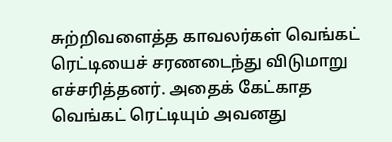சுற்றிவளைத்த காவலர்கள் வெங்கட் ரெட்டியைச் சரணடைந்து விடுமாறு எச்சரித்தனர். அதைக் கேட்காத வெங்கட் ரெட்டியும் அவனது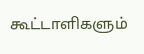கூட்டாளிகளும்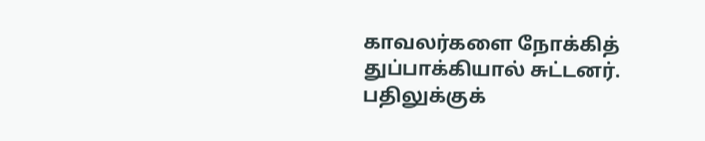காவலர்களை நோக்கித் துப்பாக்கியால் சுட்டனர். பதிலுக்குக்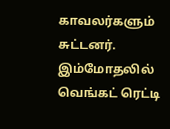காவலர்களும் சுட்டனர்.
இம்மோதலில் வெங்கட் ரெட்டி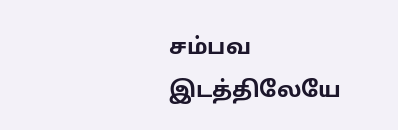சம்பவ இடத்திலேயே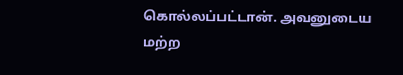கொல்லப்பட்டான். அவனுடைய மற்ற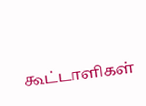கூட்டாளிகள்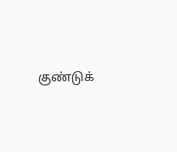குண்டுக்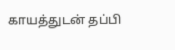காயத்துடன் தப்பி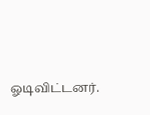ஓடிவிட்டனர்.